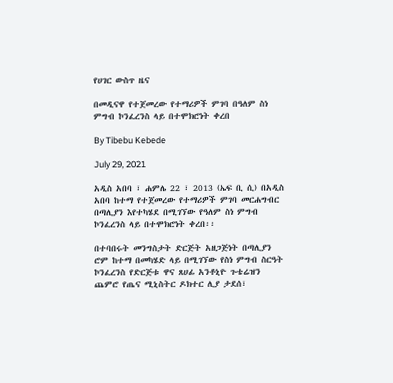የሀገር ውስጥ ዜና

በመዲናዋ የተጀመረው የተማሪዎች ምገባ በዓለም ስነ ምግብ ኮንፈረንስ ላይ በተሞክሮነት ቀረበ

By Tibebu Kebede

July 29, 2021

አዲስ አበባ ፣ ሐምሌ 22 ፣ 2013 (ኤፍ ቢ ሲ) በአዲስ አበባ ከተማ የተጀመረው የተማሪዎች ምገባ መርሐግብር በጣሊያን እየተካሄደ በሚገኘው የዓለም ስነ ምግብ ኮንፈረንስ ላይ በተሞክሮነት ቀረበ፡፡

በተባበሩት መንግስታት ድርጅት አዘጋጅነት በጣሊያን ሮም ከተማ በመካሄድ ላይ በሚገኘው የስነ ምግብ ስርዓት ኮንፈረንስ የድርጅቱ ዋና ጸሀፊ አንቶኒዮ ጉቴሬዝን ጨምሮ የጤና ሚኒስትር ዶክተር ሊያ ታደሰ፣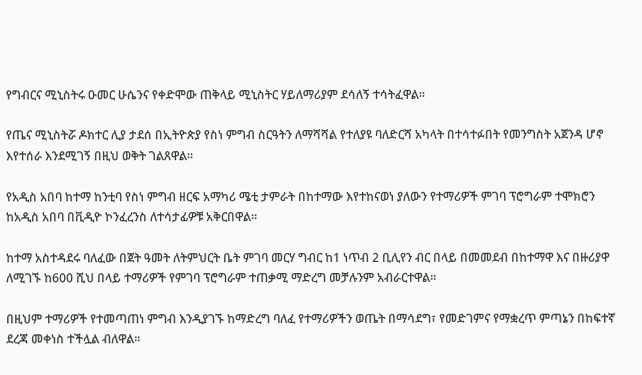የግብርና ሚኒስትሩ ዑመር ሁሴንና የቀድሞው ጠቅላይ ሚኒስትር ሃይለማሪያም ደሳለኝ ተሳትፈዋል፡፡

የጤና ሚኒስትሯ ዶክተር ሊያ ታደሰ በኢትዮጵያ የስነ ምግብ ስርዓትን ለማሻሻል የተለያዩ ባለድርሻ አካላት በተሳተፉበት የመንግስት አጀንዳ ሆኖ እየተሰራ እንደሚገኝ በዚህ ወቅት ገልጸዋል፡፡

የአዲስ አበባ ከተማ ከንቲባ የስነ ምግብ ዘርፍ አማካሪ ሜቲ ታምራት በከተማው እየተከናወነ ያለውን የተማሪዎች ምገባ ፕሮግራም ተሞክሮን ከአዲስ አበባ በቪዲዮ ኮንፈረንስ ለተሳታፊዎቹ አቅርበዋል፡፡

ከተማ አስተዳደሩ ባለፈው በጀት ዓመት ለትምህርት ቤት ምገባ መርሃ ግብር ከ1 ነጥብ 2 ቢሊየን ብር በላይ በመመደብ በከተማዋ እና በዙሪያዋ ለሚገኙ ከ600 ሺህ በላይ ተማሪዎች የምገባ ፕሮግራም ተጠቃሚ ማድረግ መቻሉንም አብራርተዋል።

በዚህም ተማሪዎች የተመጣጠነ ምግብ እንዲያገኙ ከማድረግ ባለፈ የተማሪዎችን ወጤት በማሳደግ፣ የመድገምና የማቋረጥ ምጣኔን በከፍተኛ ደረጃ መቀነስ ተችሏል ብለዋል።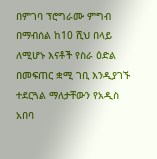በምገባ ፕሮግራሙ ምግብ በማብሰል ከ10 ሺህ በላይ ለሚሆኑ እናቶች የስራ ዕድል በመፍጠር ቋሚ ገቢ እንዲያገኙ ተደርጓል ማለታቸውን የአዲስ አበባ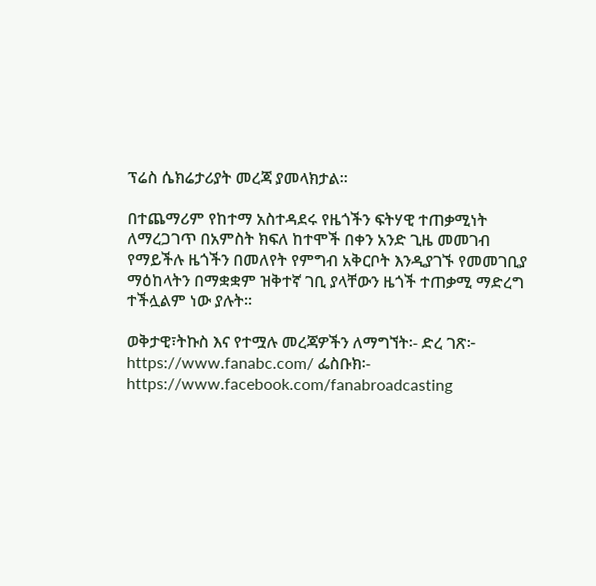ፕሬስ ሴክሬታሪያት መረጃ ያመላክታል።

በተጨማሪም የከተማ አስተዳደሩ የዜጎችን ፍትሃዊ ተጠቃሚነት ለማረጋገጥ በአምስት ክፍለ ከተሞች በቀን አንድ ጊዜ መመገብ የማይችሉ ዜጎችን በመለየት የምግብ አቅርቦት እንዲያገኙ የመመገቢያ ማዕከላትን በማቋቋም ዝቅተኛ ገቢ ያላቸውን ዜጎች ተጠቃሚ ማድረግ ተችሏልም ነው ያሉት፡፡

ወቅታዊ፣ትኩስ እና የተሟሉ መረጃዎችን ለማግኘት፡- ድረ ገጽ፦ https://www.fanabc.com/ ፌስቡክ፡- https://www.facebook.com/fanabroadcasting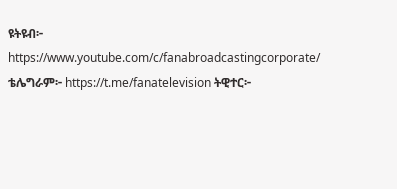ዩትዩብ፦ https://www.youtube.com/c/fanabroadcastingcorporate/ ቴሌግራም፦ https://t.me/fanatelevision ትዊተር፦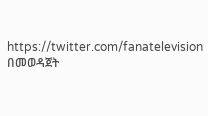https://twitter.com/fanatelevision በመወዳጀት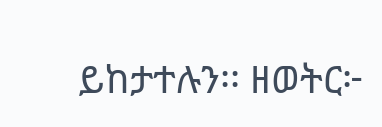ይከታተሉን፡፡ ዘወትር፦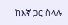ከእኛ ጋር ስላሉ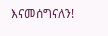እናመሰግናለን!